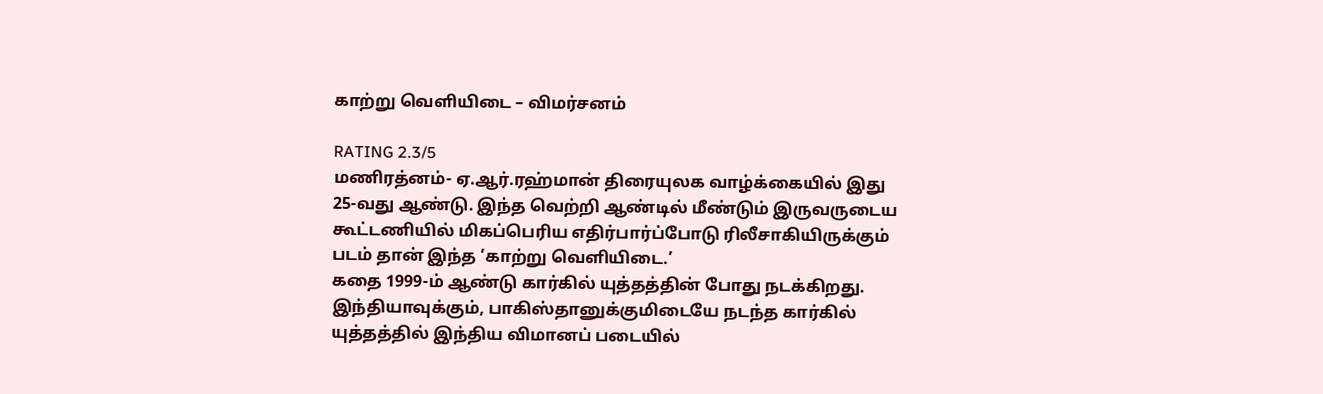காற்று வெளியிடை – விமர்சனம்

RATING 2.3/5
மணிரத்னம்- ஏ.ஆர்.ரஹ்மான் திரையுலக வாழ்க்கையில் இது 25-வது ஆண்டு. இந்த வெற்றி ஆண்டில் மீண்டும் இருவருடைய கூட்டணியில் மிகப்பெரிய எதிர்பார்ப்போடு ரிலீசாகியிருக்கும் படம் தான் இந்த ‘காற்று வெளியிடை.’
கதை 1999-ம் ஆண்டு கார்கில் யுத்தத்தின் போது நடக்கிறது. இந்தியாவுக்கும், பாகிஸ்தானுக்குமிடையே நடந்த கார்கில் யுத்தத்தில் இந்திய விமானப் படையில்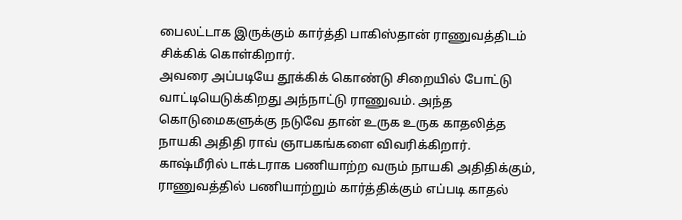பைலட்டாக இருக்கும் கார்த்தி பாகிஸ்தான் ராணுவத்திடம் சிக்கிக் கொள்கிறார்.
அவரை அப்படியே தூக்கிக் கொண்டு சிறையில் போட்டு வாட்டியெடுக்கிறது அந்நாட்டு ராணுவம். அந்த கொடுமைகளுக்கு நடுவே தான் உருக உருக காதலித்த நாயகி அதிதி ராவ் ஞாபகங்களை விவரிக்கிறார்.
காஷ்மீரில் டாக்டராக பணியாற்ற வரும் நாயகி அதிதிக்கும், ராணுவத்தில் பணியாற்றும் கார்த்திக்கும் எப்படி காதல்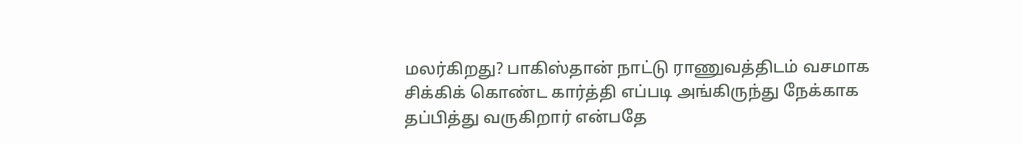மலர்கிறது? பாகிஸ்தான் நாட்டு ராணுவத்திடம் வசமாக சிக்கிக் கொண்ட கார்த்தி எப்படி அங்கிருந்து நேக்காக தப்பித்து வருகிறார் என்பதே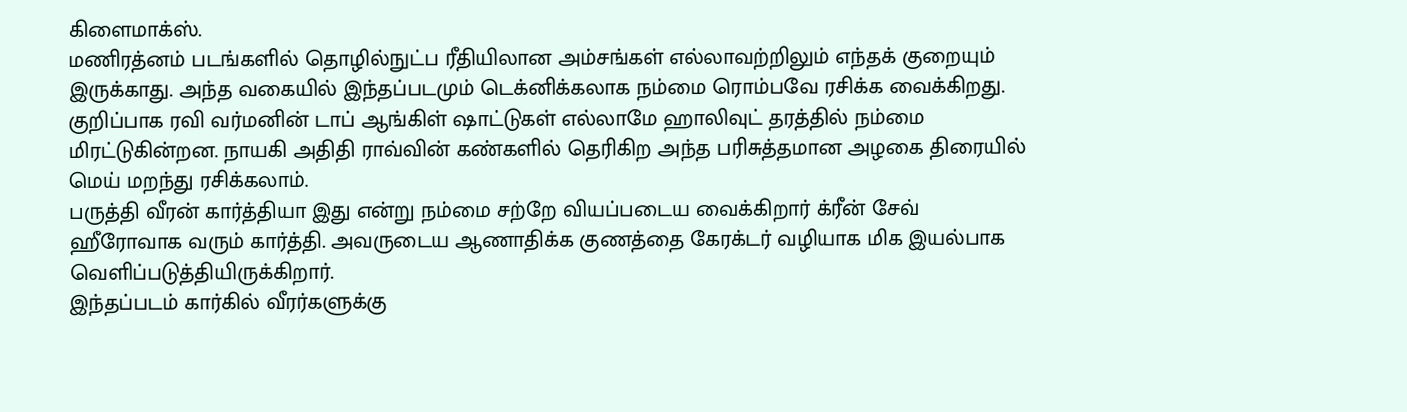கிளைமாக்ஸ்.
மணிரத்னம் படங்களில் தொழில்நுட்ப ரீதியிலான அம்சங்கள் எல்லாவற்றிலும் எந்தக் குறையும் இருக்காது. அந்த வகையில் இந்தப்படமும் டெக்னிக்கலாக நம்மை ரொம்பவே ரசிக்க வைக்கிறது.
குறிப்பாக ரவி வர்மனின் டாப் ஆங்கிள் ஷாட்டுகள் எல்லாமே ஹாலிவுட் தரத்தில் நம்மை மிரட்டுகின்றன. நாயகி அதிதி ராவ்வின் கண்களில் தெரிகிற அந்த பரிசுத்தமான அழகை திரையில் மெய் மறந்து ரசிக்கலாம்.
பருத்தி வீரன் கார்த்தியா இது என்று நம்மை சற்றே வியப்படைய வைக்கிறார் க்ரீன் சேவ் ஹீரோவாக வரும் கார்த்தி. அவருடைய ஆணாதிக்க குணத்தை கேரக்டர் வழியாக மிக இயல்பாக வெளிப்படுத்தியிருக்கிறார்.
இந்தப்படம் கார்கில் வீரர்களுக்கு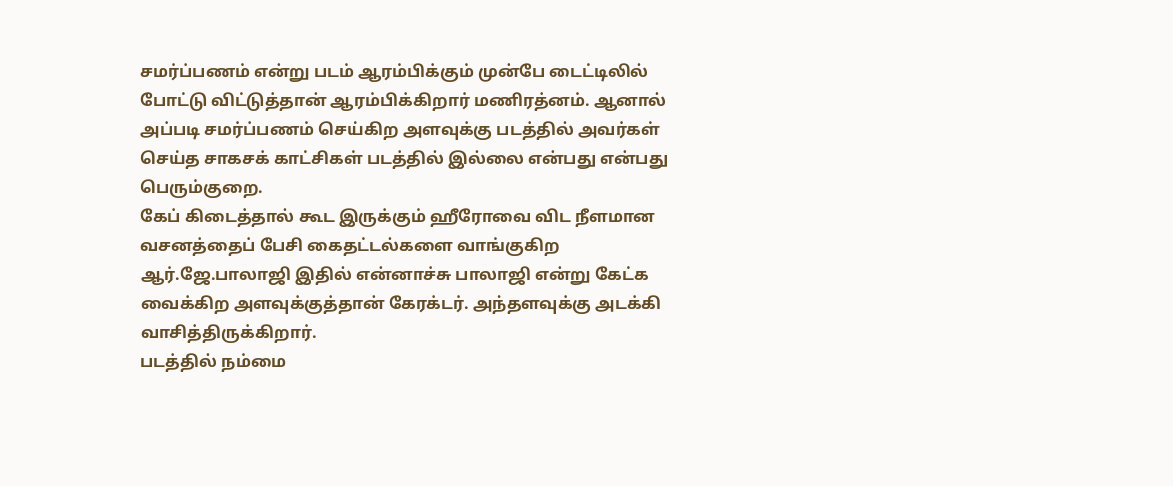சமர்ப்பணம் என்று படம் ஆரம்பிக்கும் முன்பே டைட்டிலில் போட்டு விட்டுத்தான் ஆரம்பிக்கிறார் மணிரத்னம். ஆனால் அப்படி சமர்ப்பணம் செய்கிற அளவுக்கு படத்தில் அவர்கள் செய்த சாகசக் காட்சிகள் படத்தில் இல்லை என்பது என்பது பெரும்குறை.
கேப் கிடைத்தால் கூட இருக்கும் ஹீரோவை விட நீளமான வசனத்தைப் பேசி கைதட்டல்களை வாங்குகிற ஆர்.ஜே.பாலாஜி இதில் என்னாச்சு பாலாஜி என்று கேட்க வைக்கிற அளவுக்குத்தான் கேரக்டர். அந்தளவுக்கு அடக்கி வாசித்திருக்கிறார்.
படத்தில் நம்மை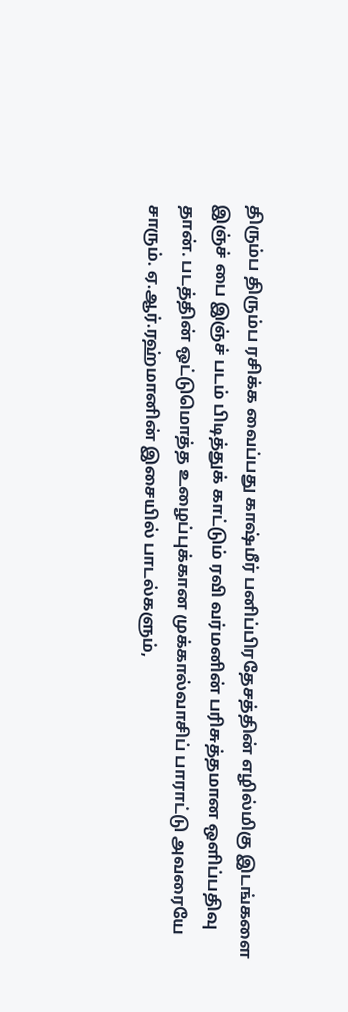திரும்ப திரும்ப ரசிக்க வைப்பது காஷ்மீர் பனிப்பிரதேசத்தின் எழில்மிகு இடங்களை இஞ்ச் பை இஞ்ச் படம் பிடித்துக் காட்டும் ரவி வர்மனின் பரிசுத்தமான ஒளிப்பதிவு தான். படத்தின் ஒட்டுமொத்த உழைப்புக்கான முக்கால்வாசிப் பாராட்டு அவரையே சாரும். ஏ.ஆர்.ரஹ்மானின் இசையில் பாடல்களும்,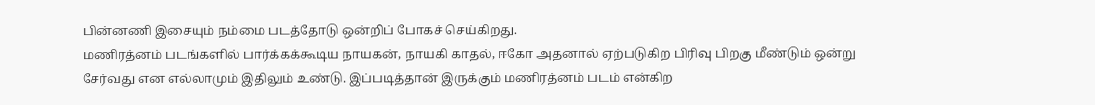பின்னணி இசையும் நம்மை படத்தோடு ஒன்றிப் போகச் செய்கிறது.
மணிரத்னம் படங்களில் பார்க்கக்கூடிய நாயகன், நாயகி காதல், ஈகோ அதனால் ஏற்படுகிற பிரிவு பிறகு மீண்டும் ஒன்று சேர்வது என எல்லாமும் இதிலும் உண்டு. இப்படித்தான் இருக்கும் மணிரத்னம் படம் என்கிற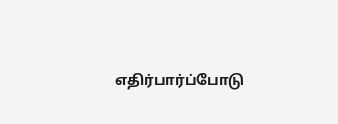எதிர்பார்ப்போடு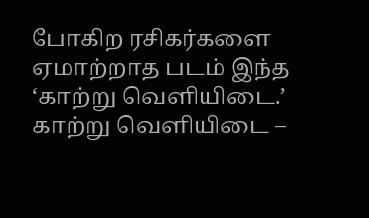போகிற ரசிகர்களை ஏமாற்றாத படம் இந்த ‘காற்று வெளியிடை.’
காற்று வெளியிடை –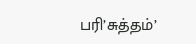பரி’சுத்தம்’